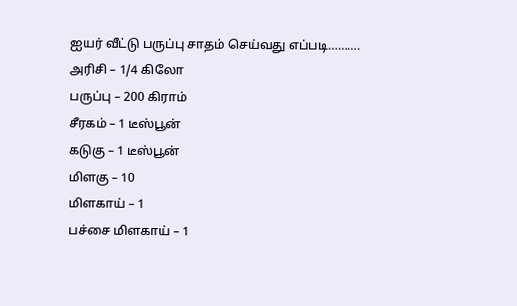ஐயர் வீட்டு பருப்பு சாதம் செய்வது எப்படி……….
அரிசி – 1/4 கிலோ
பருப்பு – 200 கிராம்
சீரகம் – 1 டீஸ்பூன்
கடுகு – 1 டீஸ்பூன்
மிளகு – 10
மிளகாய் – 1
பச்சை மிளகாய் – 1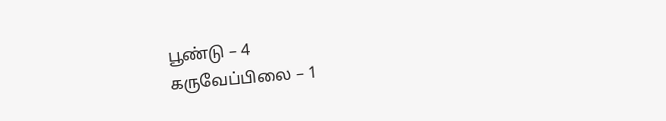பூண்டு – 4
கருவேப்பிலை – 1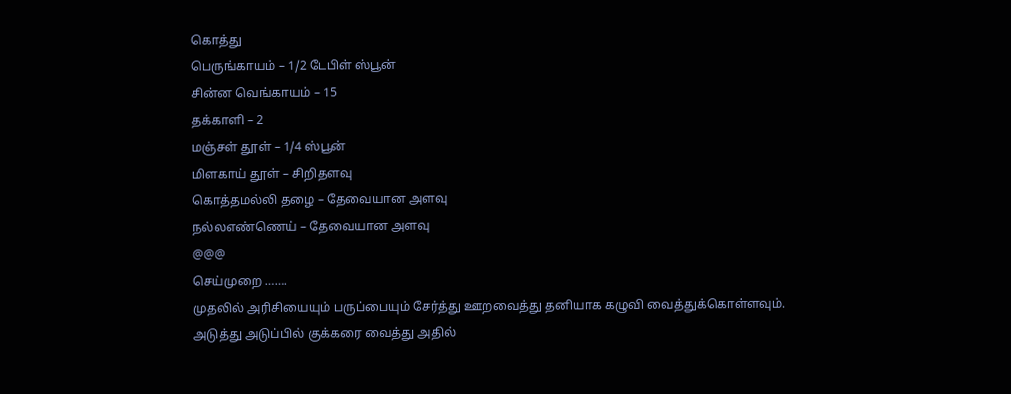கொத்து
பெருங்காயம் – 1/2 டேபிள் ஸ்பூன்
சின்ன வெங்காயம் – 15
தக்காளி – 2
மஞ்சள் தூள் – 1/4 ஸ்பூன்
மிளகாய் தூள் – சிறிதளவு
கொத்தமல்லி தழை – தேவையான அளவு
நல்லஎண்ணெய் – தேவையான அளவு
@@@
செய்முறை …….
முதலில் அரிசியையும் பருப்பையும் சேர்த்து ஊறவைத்து தனியாக கழுவி வைத்துக்கொள்ளவும்.
அடுத்து அடுப்பில் குக்கரை வைத்து அதில்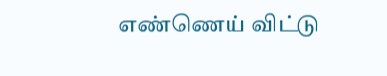எண்ணெய் விட்டு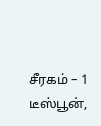சீரகம் – 1 டீஸ்பூன்,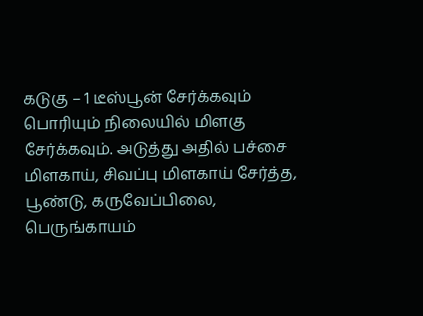கடுகு – 1 டீஸ்பூன் சேர்க்கவும் பொரியும் நிலையில் மிளகு சேர்க்கவும். அடுத்து அதில் பச்சை மிளகாய், சிவப்பு மிளகாய் சேர்த்த, பூண்டு, கருவேப்பிலை, பெருங்காயம்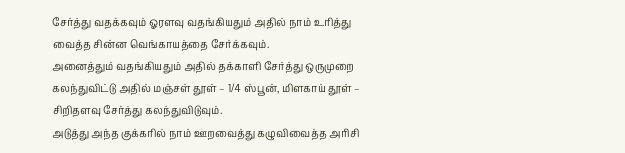சேர்த்து வதக்கவும் ஓரளவு வதங்கியதும் அதில் நாம் உரித்து வைத்த சின்ன வெங்காயத்தை சேர்க்கவும்.
அனைத்தும் வதங்கியதும் அதில் தக்காளி சேர்த்து ஒருமுறை கலந்துவிட்டு அதில் மஞ்சள் தூள் – 1/4 ஸ்பூன், மிளகாய் தூள் – சிறிதளவு சேர்த்து கலந்துவிடுவும்.
அடுத்து அந்த குக்கரில் நாம் ஊறவைத்து கழுவிவைத்த அரிசி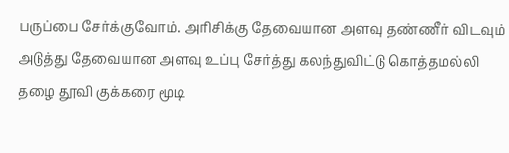பருப்பை சேர்க்குவோம். அரிசிக்கு தேவையான அளவு தண்ணீர் விடவும் அடுத்து தேவையான அளவு உப்பு சேர்த்து கலந்துவிட்டு கொத்தமல்லி தழை தூவி குக்கரை மூடி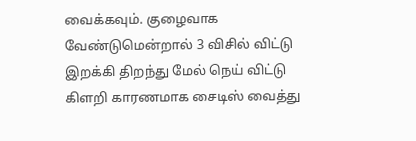வைக்கவும். குழைவாக வேண்டுமென்றால் 3 விசில் விட்டு இறக்கி திறந்து மேல் நெய் விட்டு கிளறி காரணமாக சைடிஸ் வைத்து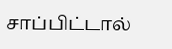சாப்பிட்டால்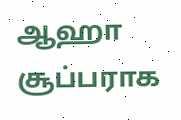ஆஹா சூப்பராக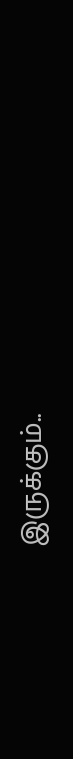இருக்கும்..